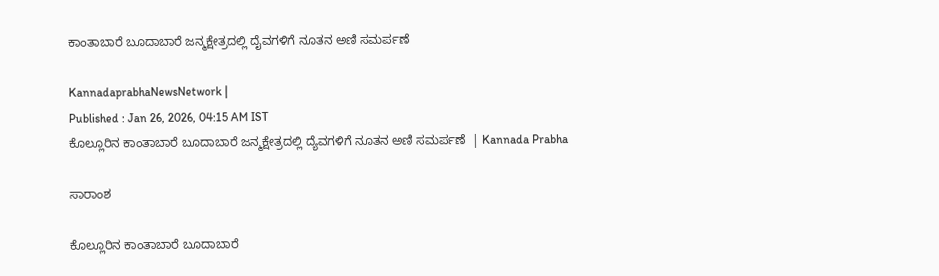ಕಾಂತಾಬಾರೆ ಬೂದಾಬಾರೆ ಜನ್ಮಕ್ಷೇತ್ರದಲ್ಲಿ ದೈವಗಳಿಗೆ ನೂತನ ಅಣಿ ಸಮರ್ಪಣೆ

KannadaprabhaNewsNetwork |
Published : Jan 26, 2026, 04:15 AM IST
ಕೊಲ್ಲೂರಿನ ಕಾಂತಾಬಾರೆ ಬೂದಾಬಾರೆ ಜನ್ಮಕ್ಷೇತ್ರದಲ್ಲಿ ದ್ಯೆವಗಳಿಗೆ ನೂತನ ಅಣಿ ಸಮರ್ಪಣೆ  | Kannada Prabha

ಸಾರಾಂಶ

ಕೊಲ್ಲೂರಿನ ಕಾಂತಾಬಾರೆ ಬೂದಾಬಾರೆ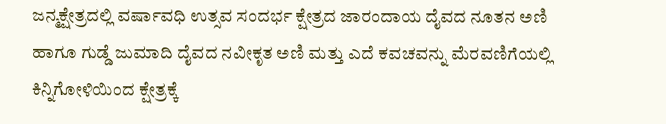ಜನ್ಮಕ್ಷೇತ್ರದಲ್ಲಿ ವರ್ಷಾವಧಿ ಉತ್ಸವ ಸಂದರ್ಭ ಕ್ಷೇತ್ರದ ಜಾರಂದಾಯ ದೈವದ ನೂತನ ಅಣಿ ಹಾಗೂ ಗುಡ್ಡೆ ಜುಮಾದಿ ದೈವದ ನವೀಕೃತ ಅಣಿ ಮತ್ತು ಎದೆ ಕವಚವನ್ನು ಮೆರವಣಿಗೆಯಲ್ಲಿ ಕಿನ್ನಿಗೋಳಿಯಿಂದ ಕ್ಷೇತ್ರಕ್ಕೆ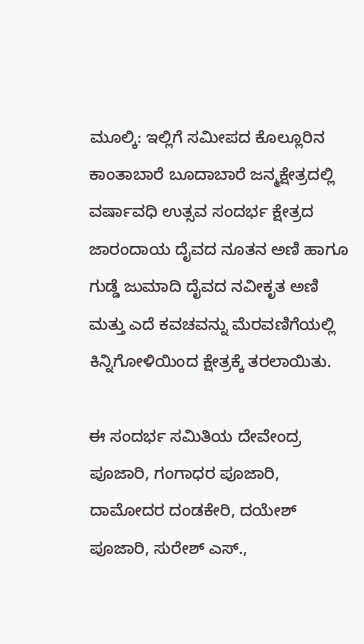ಮೂಲ್ಕಿ: ಇಲ್ಲಿಗೆ ಸಮೀಪದ ಕೊಲ್ಲೂರಿನ ಕಾಂತಾಬಾರೆ ಬೂದಾಬಾರೆ ಜನ್ಮಕ್ಷೇತ್ರದಲ್ಲಿ ವರ್ಷಾವಧಿ ಉತ್ಸವ ಸಂದರ್ಭ ಕ್ಷೇತ್ರದ ಜಾರಂದಾಯ ದೈವದ ನೂತನ ಅಣಿ ಹಾಗೂ ಗುಡ್ಡೆ ಜುಮಾದಿ ದೈವದ ನವೀಕೃತ ಅಣಿ ಮತ್ತು ಎದೆ ಕವಚವನ್ನು ಮೆರವಣಿಗೆಯಲ್ಲಿ ಕಿನ್ನಿಗೋಳಿಯಿಂದ ಕ್ಷೇತ್ರಕ್ಕೆ ತರಲಾಯಿತು.

ಈ ಸಂದರ್ಭ ಸಮಿತಿಯ ದೇವೇಂದ್ರ ಪೂಜಾರಿ, ಗಂಗಾಧರ ಪೂಜಾರಿ, ದಾಮೋದರ ದಂಡಕೇರಿ, ದಯೇಶ್ ಪೂಜಾರಿ, ಸುರೇಶ್ ಎಸ್.,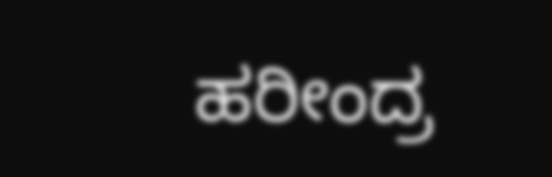ಹರೀಂದ್ರ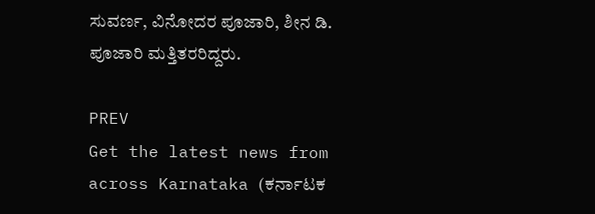ಸುವರ್ಣ, ವಿನೋದರ ಪೂಜಾರಿ, ಶೀನ ಡಿ. ಪೂಜಾರಿ ಮತ್ತಿತರರಿದ್ದರು.

PREV
Get the latest news from across Karnataka (ಕರ್ನಾಟಕ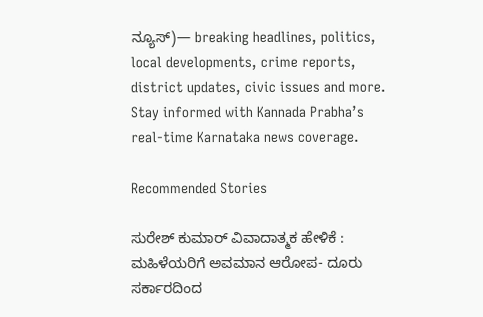ನ್ಯೂಸ್)— breaking headlines, politics, local developments, crime reports, district updates, civic issues and more. Stay informed with Kannada Prabha’s real‑time Karnataka news coverage.

Recommended Stories

ಸುರೇಶ್‌ ಕುಮಾರ್‌ ವಿವಾದಾತ್ಮಕ ಹೇಳಿಕೆ : ಮಹಿಳೆಯರಿಗೆ ಅವಮಾನ ಆರೋಪ- ದೂರು
ಸರ್ಕಾರದಿಂದ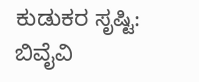ಕುಡುಕರ ಸೃಷ್ಟಿ: ಬಿವೈವಿ